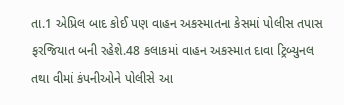તા.1 એપ્રિલ બાદ કોઈ પણ વાહન અકસ્માતના કેસમાં પોલીસ તપાસ ફરજિયાત બની રહેશે.48 કલાકમાં વાહન અકસ્માત દાવા ટ્રિબ્યુનલ તથા વીમાં કંપનીઓને પોલીસે આ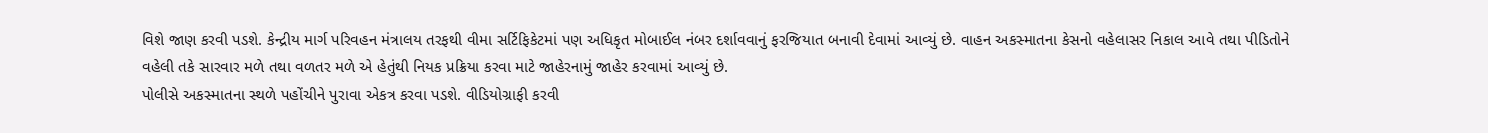વિશે જાણ કરવી પડશે. કેન્દ્રીય માર્ગ પરિવહન મંત્રાલય તરફથી વીમા સર્ટિફિકેટમાં પણ અધિકૃત મોબાઈલ નંબર દર્શાવવાનું ફરજિયાત બનાવી દેવામાં આવ્યું છે. વાહન અકસ્માતના કેસનો વહેલાસર નિકાલ આવે તથા પીડિતોને વહેલી તકે સારવાર મળે તથા વળતર મળે એ હેતુંથી નિયક પ્રક્રિયા કરવા માટે જાહેરનામું જાહેર કરવામાં આવ્યું છે.
પોલીસે અકસ્માતના સ્થળે પહોંચીને પુરાવા એકત્ર કરવા પડશે. વીડિયોગ્રાફી કરવી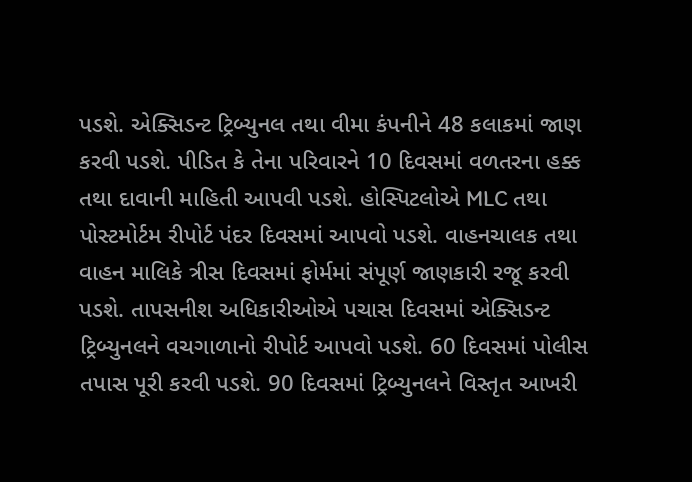પડશે. એક્સિડન્ટ ટ્રિબ્યુનલ તથા વીમા કંપનીને 48 કલાકમાં જાણ કરવી પડશે. પીડિત કે તેના પરિવારને 10 દિવસમાં વળતરના હક્ક તથા દાવાની માહિતી આપવી પડશે. હોસ્પિટલોએ MLC તથા પોસ્ટમોર્ટમ રીપોર્ટ પંદર દિવસમાં આપવો પડશે. વાહનચાલક તથા વાહન માલિકે ત્રીસ દિવસમાં ફોર્મમાં સંપૂર્ણ જાણકારી રજૂ કરવી પડશે. તાપસનીશ અધિકારીઓએ પચાસ દિવસમાં એક્સિડન્ટ ટ્રિબ્યુનલને વચગાળાનો રીપોર્ટ આપવો પડશે. 60 દિવસમાં પોલીસ તપાસ પૂરી કરવી પડશે. 90 દિવસમાં ટ્રિબ્યુનલને વિસ્તૃત આખરી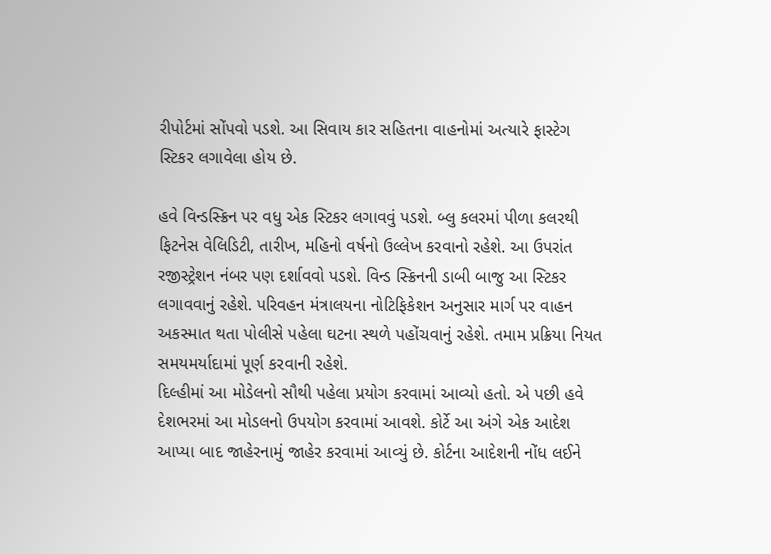રીપોર્ટમાં સોંપવો પડશે. આ સિવાય કાર સહિતના વાહનોમાં અત્યારે ફાસ્ટેગ સ્ટિકર લગાવેલા હોય છે.

હવે વિન્ડસ્ક્રિન પર વધુ એક સ્ટિકર લગાવવું પડશે. બ્લુ કલરમાં પીળા કલરથી ફિટનેસ વેલિડિટી, તારીખ, મહિનો વર્ષનો ઉલ્લેખ કરવાનો રહેશે. આ ઉપરાંત રજીસ્ટ્રેશન નંબર પણ દર્શાવવો પડશે. વિન્ડ સ્ક્રિનની ડાબી બાજુ આ સ્ટિકર લગાવવાનું રહેશે. પરિવહન મંત્રાલયના નોટિફિકેશન અનુસાર માર્ગ પર વાહન અકસ્માત થતા પોલીસે પહેલા ઘટના સ્થળે પહોંચવાનું રહેશે. તમામ પ્રક્રિયા નિયત સમયમર્યાદામાં પૂર્ણ કરવાની રહેશે.
દિલ્હીમાં આ મોડેલનો સૌથી પહેલા પ્રયોગ કરવામાં આવ્યો હતો. એ પછી હવે દેશભરમાં આ મોડલનો ઉપયોગ કરવામાં આવશે. કોર્ટે આ અંગે એક આદેશ આપ્યા બાદ જાહેરનામું જાહેર કરવામાં આવ્યું છે. કોર્ટના આદેશની નોંધ લઈને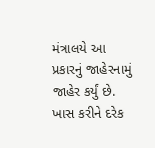મંત્રાલયે આ પ્રકારનું જાહેરનામું જાહેર કર્યું છે. ખાસ કરીને દરેક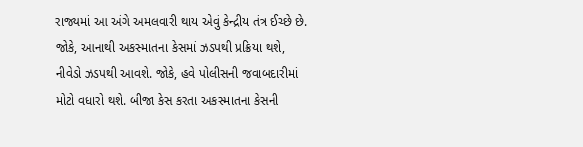રાજ્યમાં આ અંગે અમલવારી થાય એવું કેન્દ્રીય તંત્ર ઈચ્છે છે. જોકે, આનાથી અકસ્માતના કેસમાં ઝડપથી પ્રક્રિયા થશે, નીવેડો ઝડપથી આવશે. જોકે, હવે પોલીસની જવાબદારીમાં મોટો વધારો થશે. બીજા કેસ કરતા અકસ્માતના કેસની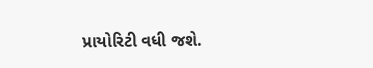પ્રાયોરિટી વધી જશે.